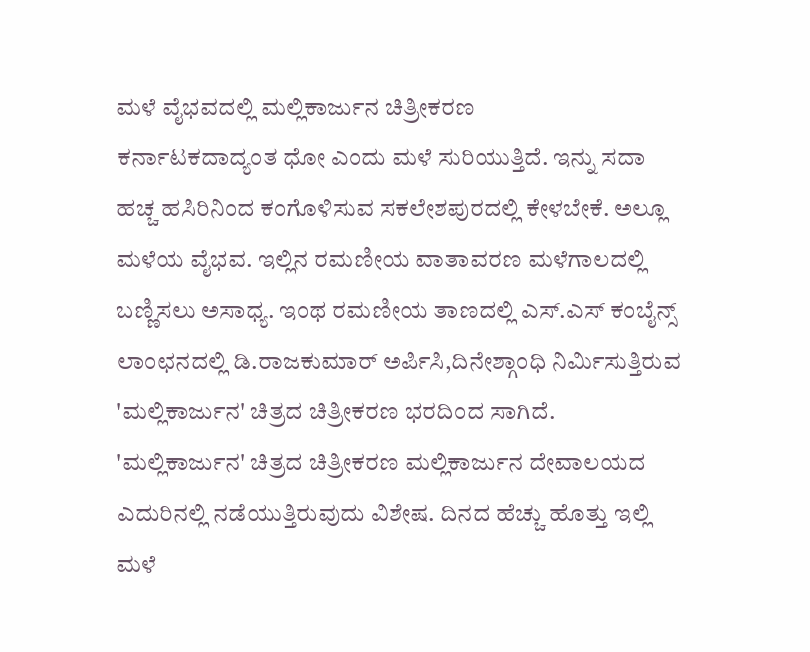ಮಳೆ ವೈಭವದಲ್ಲಿ ಮಲ್ಲಿಕಾರ್ಜುನ ಚಿತ್ರೀಕರಣ
ಕರ್ನಾಟಕದಾದ್ಯಂತ ಧೋ ಎಂದು ಮಳೆ ಸುರಿಯುತ್ತಿದೆ. ಇನ್ನು ಸದಾ ಹಚ್ಚ ಹಸಿರಿನಿಂದ ಕಂಗೊಳಿಸುವ ಸಕಲೇಶಪುರದಲ್ಲಿ ಕೇಳಬೇಕೆ. ಅಲ್ಲೂ ಮಳೆಯ ವೈಭವ. ಇಲ್ಲಿನ ರಮಣೀಯ ವಾತಾವರಣ ಮಳೆಗಾಲದಲ್ಲಿ ಬಣ್ಣಿಸಲು ಅಸಾಧ್ಯ. ಇಂಥ ರಮಣೀಯ ತಾಣದಲ್ಲಿ ಎಸ್.ಎಸ್ ಕಂಬೈನ್ಸ್ ಲಾಂಛನದಲ್ಲಿ ಡಿ.ರಾಜಕುಮಾರ್ ಅರ್ಪಿಸಿ,ದಿನೇಶ್ಗಾಂಧಿ ನಿರ್ಮಿಸುತ್ತಿರುವ 'ಮಲ್ಲಿಕಾರ್ಜುನ' ಚಿತ್ರದ ಚಿತ್ರೀಕರಣ ಭರದಿಂದ ಸಾಗಿದೆ.
'ಮಲ್ಲಿಕಾರ್ಜುನ' ಚಿತ್ರದ ಚಿತ್ರೀಕರಣ ಮಲ್ಲಿಕಾರ್ಜುನ ದೇವಾಲಯದ ಎದುರಿನಲ್ಲಿ ನಡೆಯುತ್ತಿರುವುದು ವಿಶೇಷ. ದಿನದ ಹೆಚ್ಚು ಹೊತ್ತು ಇಲ್ಲಿ ಮಳೆ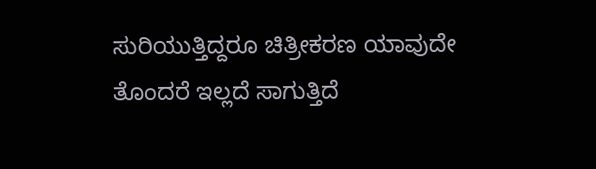ಸುರಿಯುತ್ತಿದ್ದರೂ ಚಿತ್ರೀಕರಣ ಯಾವುದೇ ತೊಂದರೆ ಇಲ್ಲದೆ ಸಾಗುತ್ತಿದೆ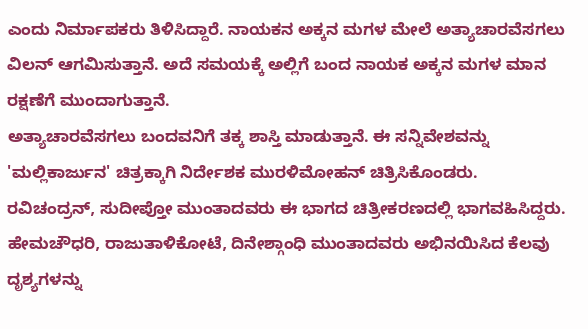ಎಂದು ನಿರ್ಮಾಪಕರು ತಿಳಿಸಿದ್ದಾರೆ. ನಾಯಕನ ಅಕ್ಕನ ಮಗಳ ಮೇಲೆ ಅತ್ಯಾಚಾರವೆಸಗಲು ವಿಲನ್ ಆಗಮಿಸುತ್ತಾನೆ. ಅದೆ ಸಮಯಕ್ಕೆ ಅಲ್ಲಿಗೆ ಬಂದ ನಾಯಕ ಅಕ್ಕನ ಮಗಳ ಮಾನ ರಕ್ಷಣೆಗೆ ಮುಂದಾಗುತ್ತಾನೆ.
ಅತ್ಯಾಚಾರವೆಸಗಲು ಬಂದವನಿಗೆ ತಕ್ಕ ಶಾಸ್ತಿ ಮಾಡುತ್ತಾನೆ. ಈ ಸನ್ನಿವೇಶವನ್ನು 'ಮಲ್ಲಿಕಾರ್ಜುನ' ಚಿತ್ರಕ್ಕಾಗಿ ನಿರ್ದೇಶಕ ಮುರಳಿಮೋಹನ್ ಚಿತ್ರಿಸಿಕೊಂಡರು. ರವಿಚಂದ್ರನ್, ಸುದೀಪ್ತೋ ಮುಂತಾದವರು ಈ ಭಾಗದ ಚಿತ್ರೀಕರಣದಲ್ಲಿ ಭಾಗವಹಿಸಿದ್ದರು. ಹೇಮಚೌಧರಿ, ರಾಜುತಾಳಿಕೋಟೆ, ದಿನೇಶ್ಗಾಂಧಿ ಮುಂತಾದವರು ಅಭಿನಯಿಸಿದ ಕೆಲವು ದೃಶ್ಯಗಳನ್ನು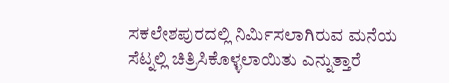ಸಕಲೇಶಪುರದಲ್ಲಿ ನಿರ್ಮಿಸಲಾಗಿರುವ ಮನೆಯ ಸೆಟ್ನಲ್ಲಿ ಚಿತ್ರಿಸಿಕೊಳ್ಳಲಾಯಿತು ಎನ್ನುತ್ತಾರೆ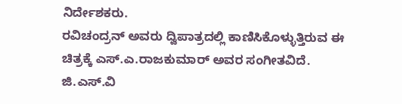ನಿರ್ದೇಶಕರು.
ರವಿಚಂದ್ರನ್ ಅವರು ದ್ವಿಪಾತ್ರದಲ್ಲಿ ಕಾಣಿಸಿಕೊಳ್ಳುತ್ತಿರುವ ಈ ಚಿತ್ರಕ್ಕೆ ಎಸ್.ಎ.ರಾಜಕುಮಾರ್ ಅವರ ಸಂಗೀತವಿದೆ. ಜಿ.ಎಸ್.ವಿ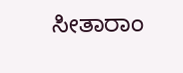ಸೀತಾರಾಂ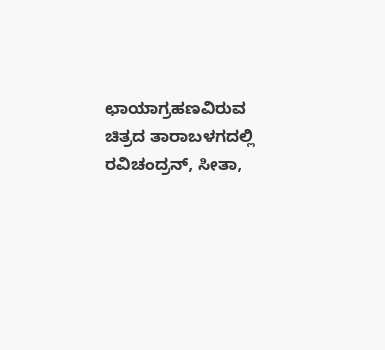ಛಾಯಾಗ್ರಹಣವಿರುವ ಚಿತ್ರದ ತಾರಾಬಳಗದಲ್ಲಿ ರವಿಚಂದ್ರನ್, ಸೀತಾ,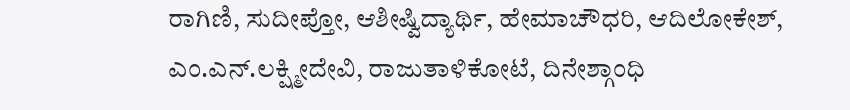ರಾಗಿಣಿ, ಸುದೀಪ್ತೋ, ಆಶೀಷ್ವಿದ್ಯಾರ್ಥಿ, ಹೇಮಾಚೌಧರಿ, ಆದಿಲೋಕೇಶ್, ಎಂ.ಎನ್.ಲಕ್ಷ್ಮೀದೇವಿ, ರಾಜುತಾಳಿಕೋಟೆ, ದಿನೇಶ್ಗಾಂಧಿ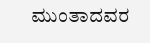ಮುಂತಾದವರ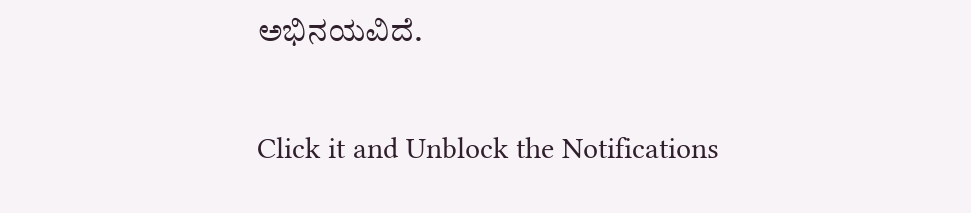ಅಭಿನಯವಿದೆ.


Click it and Unblock the Notifications